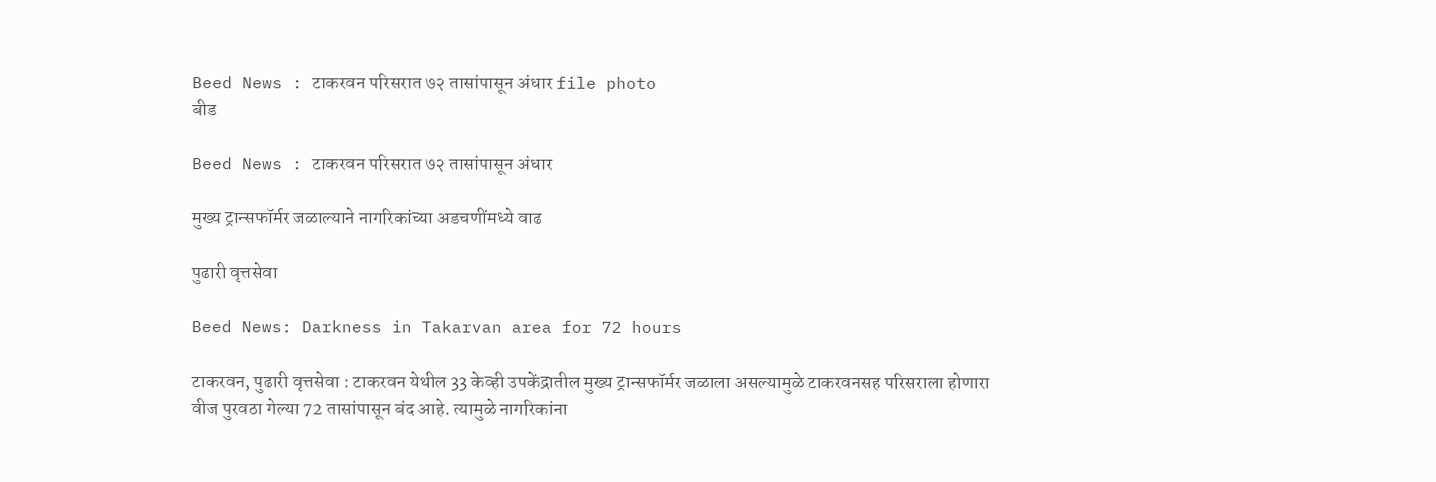Beed News : टाकरवन परिसरात ७२ तासांपासून अंधार file photo
बीड

Beed News : टाकरवन परिसरात ७२ तासांपासून अंधार

मुख्य ट्रान्सफॉर्मर जळाल्याने नागरिकांच्या अडचणींमध्ये वाढ

पुढारी वृत्तसेवा

Beed News: Darkness in Takarvan area for 72 hours

टाकरवन, पुढारी वृत्तसेवा : टाकरवन येथील 33 केव्ही उपकेंद्रातील मुख्य ट्रान्सफॉर्मर जळाला असल्यामुळे टाकरवनसह परिसराला होणारा वीज पुरवठा गेल्या 72 तासांपासून बंद आहे. त्यामुळे नागरिकांना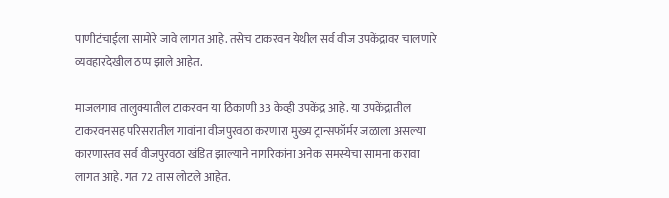पाणीटंचाईला सामोरे जावे लागत आहे. तसेच टाकरवन येथील सर्व वीज उपकेंद्रावर चालणारे व्यवहारदेखील ठप्प झाले आहेत.

माजलगाव तालुक्यातील टाकरवन या ठिकाणी 33 केव्ही उपकेंद्र आहे. या उपकेंद्रातील टाकरवनसह परिसरातील गावांना वीजपुरवठा करणारा मुख्य ट्रान्सफॉर्मर जळाला असल्या कारणास्तव सर्व वीजपुरवठा खंडित झाल्याने नागरिकांना अनेक समस्येचा सामना करावा लागत आहे. गत 72 तास लोटले आहेत.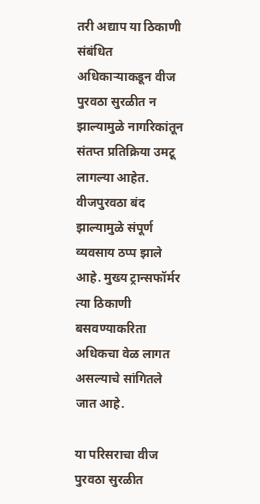तरी अद्याप या ठिकाणी संबंधित अधिकाऱ्याकडून वीज पुरवठा सुरळीत न झाल्यामुळे नागरिकांतून संतप्त प्रतिक्रिया उमटू लागल्या आहेत. वीजपुरवठा बंद झाल्यामुळे संपूर्ण व्यवसाय ठप्प झाले आहे. मुख्य ट्रान्सफॉर्मर त्या ठिकाणी बसवण्याकरिता अधिकचा वेळ लागत असल्याचे सांगितले जात आहे.

या परिसराचा वीज पुरवठा सुरळीत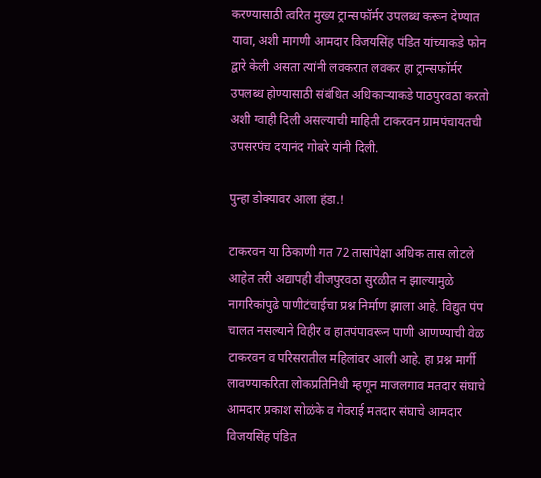करण्यासाठी त्वरित मुख्य ट्रान्सफॉर्मर उपलब्ध करून देण्यात यावा, अशी मागणी आमदार विजयसिंह पंडित यांच्याकडे फोन द्वारे केली असता त्यांनी लवकरात लवकर हा ट्रान्सफॉर्मर उपलब्ध होण्यासाठी संबंधित अधिकाऱ्याकडे पाठपुरवठा करतो अशी ग्वाही दिली असल्याची माहिती टाकरवन ग्रामपंचायतची उपसरपंच दयानंद गोबरे यांनी दिली.

पुन्हा डोक्यावर आला हंडा.!

टाकरवन या ठिकाणी गत 72 तासांपेक्षा अधिक तास लोटले आहेत तरी अद्यापही वीजपुरवठा सुरळीत न झाल्यामुळे नागरिकांपुढे पाणीटंचाईचा प्रश्न निर्माण झाला आहे. विद्युत पंप चालत नसल्याने विहीर व हातपंपावरून पाणी आणण्याची वेळ टाकरवन व परिसरातील महिलांवर आली आहे. हा प्रश्न मार्गी लावण्याकरिता लोकप्रतिनिधी म्हणून माजलगाव मतदार संघाचे आमदार प्रकाश सोळंके व गेवराई मतदार संघाचे आमदार विजयसिंह पंडित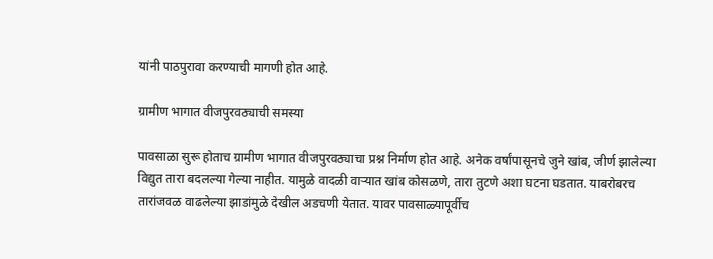यांनी पाठपुरावा करण्याची मागणी होत आहे.

ग्रामीण भागात वीजपुरवठ्याची समस्या

पावसाळा सुरू होताच ग्रामीण भागात वीजपुरवठ्याचा प्रश्न निर्माण होत आहे. अनेक वर्षांपासूनचे जुने खांब, जीर्ण झालेल्या विद्युत तारा बदलल्या गेल्या नाहीत. यामुळे वादळी वाऱ्यात खांब कोसळणे, तारा तुटणे अशा घटना घडतात. याबरोबरच तारांजवळ वाढलेल्या झाडांमुळे देखील अडचणी येतात. यावर पावसाळ्यापूर्वीच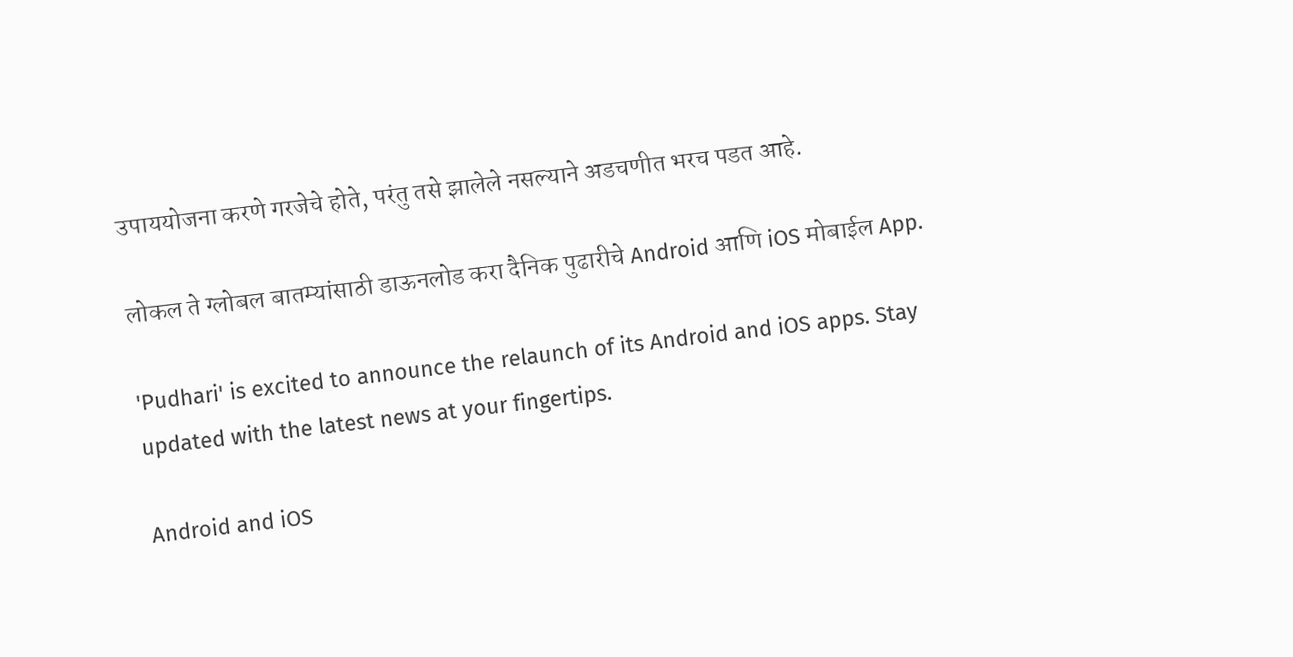उपाययोजना करणे गरजेचे होते, परंतु तसे झालेले नसल्याने अडचणीत भरच पडत आहे.

लोकल ते ग्लोबल बातम्यांसाठी डाऊनलोड करा दैनिक पुढारीचे Android आणि iOS मोबाईल App.

'Pudhari' is excited to announce the relaunch of its Android and iOS apps. Stay updated with the latest news at your fingertips.

Android and iOS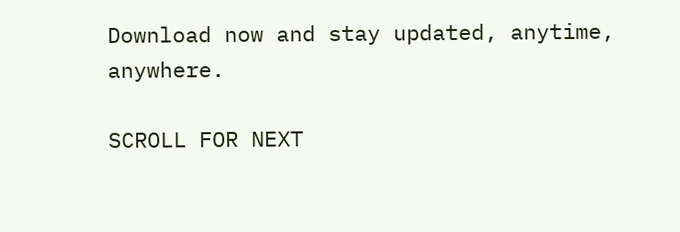Download now and stay updated, anytime, anywhere.

SCROLL FOR NEXT